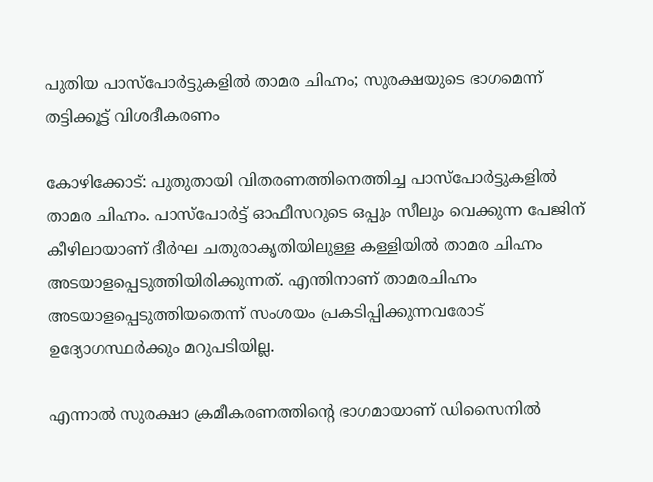പുതിയ പാസ്‌പോര്‍ട്ടുകളില്‍ താമര ചിഹ്നം; സുരക്ഷയുടെ ഭാഗമെന്ന് തട്ടിക്കൂട്ട് വിശദീകരണം

കോഴിക്കോട്: പുതുതായി വിതരണത്തിനെത്തിച്ച പാസ്‌പോര്‍ട്ടുകളില്‍ താമര ചിഹ്നം. പാസ്പോര്‍ട്ട് ഓഫീസറുടെ ഒപ്പും സീലും വെക്കുന്ന പേജിന് കീഴിലായാണ് ദീര്‍ഘ ചതുരാകൃതിയിലുള്ള കള്ളിയില്‍ താമര ചിഹ്നം അടയാളപ്പെടുത്തിയിരിക്കുന്നത്. എന്തിനാണ് താമരചിഹ്നം അടയാളപ്പെടുത്തിയതെന്ന് സംശയം പ്രകടിപ്പിക്കുന്നവരോട് ഉദ്യോഗസ്ഥര്‍ക്കും മറുപടിയില്ല.

എന്നാല്‍ സുരക്ഷാ ക്രമീകരണത്തിന്റെ ഭാഗമായാണ് ഡിസൈനില്‍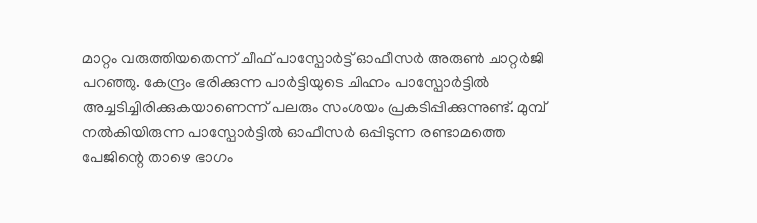മാറ്റം വരുത്തിയതെന്ന് ചീഫ് പാസ്പോര്‍ട്ട് ഓഫീസര്‍ അരുണ്‍ ചാറ്റര്‍ജി പറഞ്ഞു. കേന്ദ്രം ഭരിക്കുന്ന പാര്‍ട്ടിയുടെ ചിഹ്നം പാസ്പോര്‍ട്ടില്‍ അച്ചടിച്ചിരിക്കുകയാണെന്ന് പലരും സംശയം പ്രകടിപ്പിക്കുന്നുണ്ട്. മുമ്പ് നല്‍കിയിരുന്ന പാസ്പോര്‍ട്ടില്‍ ഓഫീസര്‍ ഒപ്പിടുന്ന രണ്ടാമത്തെ പേജിന്റെ താഴെ ഭാഗം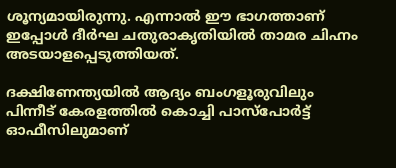ശൂന്യമായിരുന്നു. എന്നാല്‍ ഈ ഭാഗത്താണ് ഇപ്പോള്‍ ദീര്‍ഘ ചതുരാകൃതിയില്‍ താമര ചിഹ്നം അടയാളപ്പെടുത്തിയത്.

ദക്ഷിണേന്ത്യയില്‍ ആദ്യം ബംഗളൂരുവിലും പിന്നീട് കേരളത്തില്‍ കൊച്ചി പാസ്പോര്‍ട്ട് ഓഫീസിലുമാണ്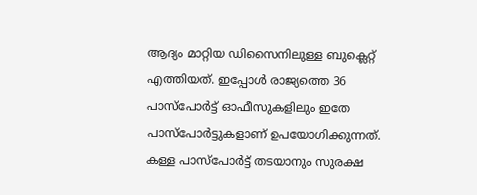ആദ്യം മാറ്റിയ ഡിസൈനിലുള്ള ബുക്ലെറ്റ് എത്തിയത്. ഇപ്പോള്‍ രാജ്യത്തെ 36 പാസ്പോര്‍ട്ട് ഓഫീസുകളിലും ഇതേ പാസ്പോര്‍ട്ടുകളാണ് ഉപയോഗിക്കുന്നത്. കള്ള പാസ്പോര്‍ട്ട് തടയാനും സുരക്ഷ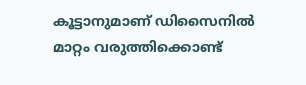കൂട്ടാനുമാണ് ഡിസൈനില്‍ മാറ്റം വരുത്തിക്കൊണ്ട്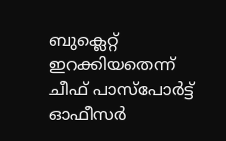ബുക്ലെറ്റ് ഇറക്കിയതെന്ന് ചീഫ് പാസ്പോര്‍ട്ട് ഓഫീസര്‍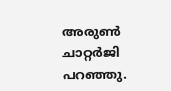അരുണ്‍ ചാറ്റര്‍ജി പറഞ്ഞു.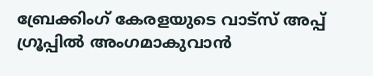ബ്രേക്കിംഗ് കേരളയുടെ വാട്സ് അപ്പ് ഗ്രൂപ്പിൽ അംഗമാകുവാൻ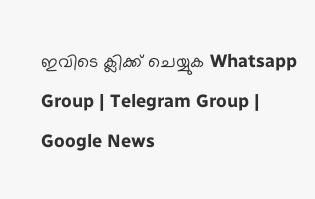ഇവിടെ ക്ലിക്ക് ചെയ്യുക Whatsapp Group | Telegram Group | Google News